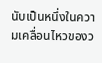นับเป็นหนึ่งในความเคลื่อนไหวของว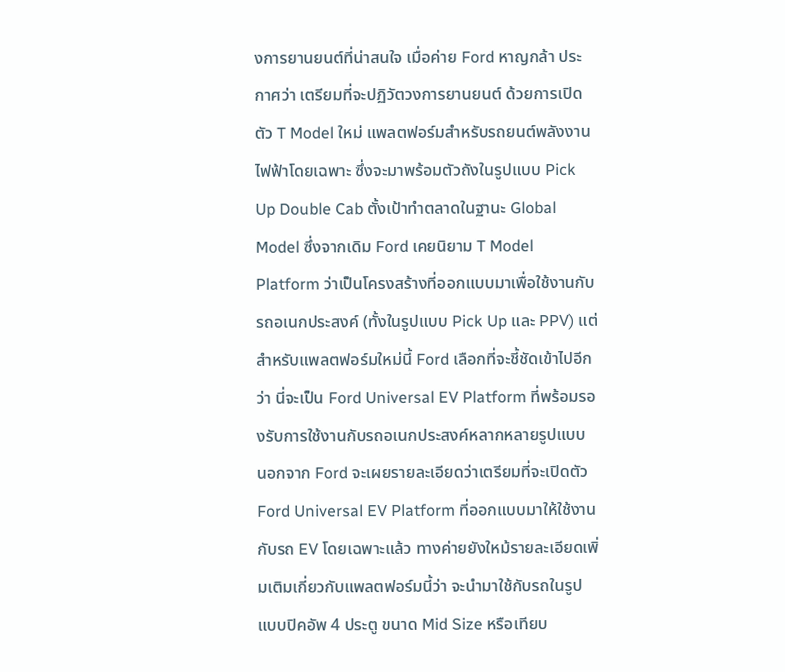งการยานยนต์ที่น่าสนใจ เมื่อค่าย Ford หาญกล้า ประกาศว่า เตรียมที่จะปฏิวัตวงการยานยนต์ ด้วยการเปิดตัว T Model ใหม่ แพลตฟอร์มสำหรับรถยนต์พลังงานไฟฟ้าโดยเฉพาะ ซึ่งจะมาพร้อมตัวถังในรูปแบบ Pick Up Double Cab ตั้งเป้าทำตลาดในฐานะ Global Model ซึ่งจากเดิม Ford เคยนิยาม T Model Platform ว่าเป็นโครงสร้างที่ออกแบบมาเพื่อใช้งานกับรถอเนกประสงค์ (ทั้งในรูปแบบ Pick Up และ PPV) แต่สำหรับแพลตฟอร์มใหม่นี้ Ford เลือกที่จะชี้ชัดเข้าไปอีกว่า นี่จะเป็น Ford Universal EV Platform ที่พร้อมรองรับการใช้งานกับรถอเนกประสงค์หลากหลายรูปแบบ
นอกจาก Ford จะเผยรายละเอียดว่าเตรียมที่จะเปิดตัว Ford Universal EV Platform ที่ออกแบบมาให้ใช้งานกับรถ EV โดยเฉพาะแล้ว ทางค่ายยังใหม้รายละเอียดเพิ่มเติมเกี่ยวกับแพลตฟอร์มนี้ว่า จะนำมาใช้กับรถในรูปแบบปิคอัพ 4 ประตู ขนาด Mid Size หรือเทียบ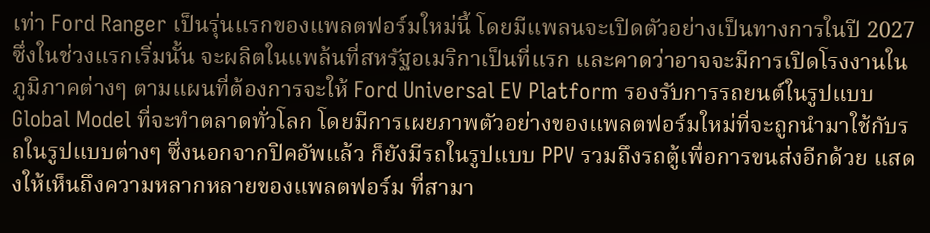เท่า Ford Ranger เป็นรุ่นแรกของแพลตฟอร์มใหม่นี้ โดยมีแพลนจะเปิดตัวอย่างเป็นทางการในปี 2027 ซึ่งในช่วงแรกเริ่มนั้น จะผลิตในแพล้นที่สหรัฐอเมริกาเป็นที่แรก และคาดว่าอาจจะมีการเปิดโรงงานในภูมิภาคต่างๆ ตามแผนที่ต้องการจะให้ Ford Universal EV Platform รองรับการรถยนต์ในรูปแบบ Global Model ที่จะทำตลาดทั่วโลก โดยมีการเผยภาพตัวอย่างของแพลตฟอร์มใหม่ที่จะถูกนำมาใช้กับรถในรูปแบบต่างๆ ซึ่งนอกจากปิคอัพแล้ว ก็ยังมีรถในรูปแบบ PPV รวมถึงรถตู้เพื่อการขนส่งอีกด้วย แสดงให้เห็นถึงความหลากหลายของแพลตฟอร์ม ที่สามา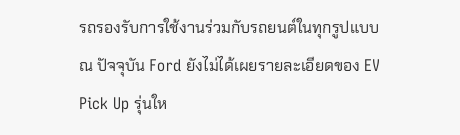รถรองรับการใช้งานร่วมกับรถยนต์ในทุกรูปแบบ
ณ ปัจจุบัน Ford ยังไม่ได้เผยรายละเอียดของ EV Pick Up รุ่นให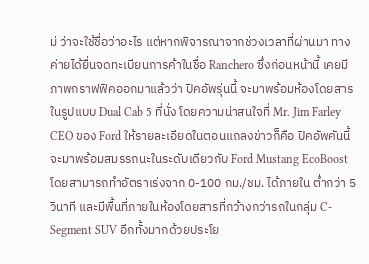ม่ ว่าจะใช้ชื่อว่าอะไร แต่หากพิจารณาจากช่วงเวลาที่ผ่านมา ทางค่ายได้ยื่นจดทะเบียนการค้าในชื่อ Ranchero ซึ่งก่อนหน้านี้ เคยมีภาพกราฟฟิคออกมาแล้วว่า ปิคอัพรุ่นนี้ จะมาพร้อมห้องโดยสารในรูปแบบ Dual Cab 5 ที่นั่ง โดยความน่าสนใจที่ Mr. Jim Farley CEO ของ Ford ให้รายละเอียดในตอนแถลงข่าวก็คือ ปิคอัพคันนี้ จะมาพร้อมสมรรถนะในระดับเดียวกับ Ford Mustang EcoBoost โดยสามารถทำอัตราเร่งจาก 0-100 กม./ชม. ได้ภายใน ต่ำกว่า 5 วินาที และมีพื้นที่ภายในห้องโดยสารที่กว้างกว่ารถในกลุ่ม C-Segment SUV อีกทั้งมากด้วยประโย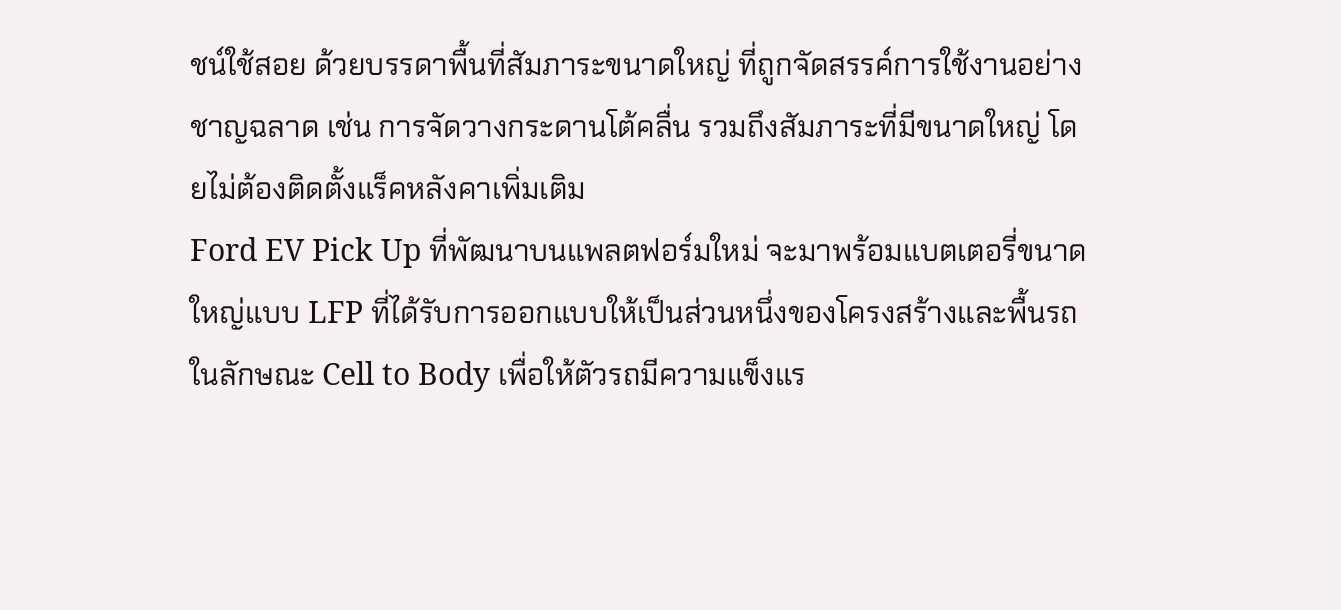ชน์ใช้สอย ด้วยบรรดาพื้นที่สัมภาระขนาดใหญ่ ที่ถูกจัดสรรค์การใช้งานอย่างชาญฉลาด เช่น การจัดวางกระดานโต้คลื่น รวมถึงสัมภาระที่มีขนาดใหญ่ โดยไม่ต้องติดตั้งแร็คหลังคาเพิ่มเติม
Ford EV Pick Up ที่พัฒนาบนแพลตฟอร์มใหม่ จะมาพร้อมแบตเตอรี่ขนาดใหญ่แบบ LFP ที่ได้รับการออกแบบให้เป็นส่วนหนึ่งของโครงสร้างและพื้นรถในลักษณะ Cell to Body เพื่อให้ตัวรถมีความแข็งแร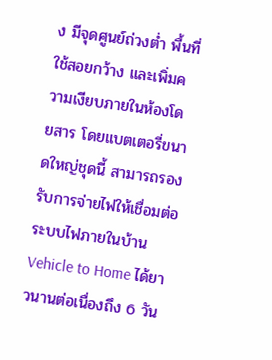ง มีจุดศูนย์ถ่วงต่ำ พื้นที่ใช้สอยกว้าง และเพิ่มความเงียบภายในห้องโดยสาร โดยแบตเตอรี่ขนาดใหญ่ชุดนี้ สามารถรองรับการจ่ายไฟให้เชื่อมต่อระบบไฟภายในบ้าน Vehicle to Home ได้ยาวนานต่อเนื่องถึง 6 วัน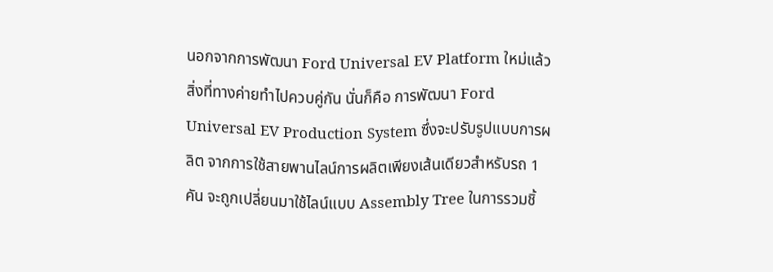นอกจากการพัฒนา Ford Universal EV Platform ใหม่แล้ว สิ่งที่ทางค่ายทำไปควบคู่กัน นั่นก็คือ การพัฒนา Ford Universal EV Production System ซึ่งจะปรับรูปแบบการผลิต จากการใช้สายพานไลน์การผลิตเพียงเส้นเดียวสำหรับรถ 1 คัน จะถูกเปลี่ยนมาใช้ไลน์แบบ Assembly Tree ในการรวมชิ้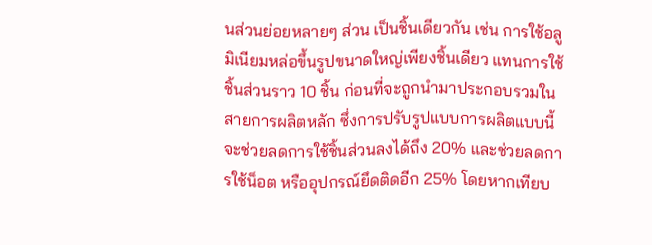นส่วนย่อยหลายๆ ส่วน เป็นชิ้นเดียวกัน เช่น การใช้อลูมิเนียมหล่อขึ้นรูปขนาดใหญ่เพียงชิ้นเดียว แทนการใช้ชิ้นส่วนราว 10 ชิ้น ก่อนที่จะถูกนำมาประกอบรวมในสายการผลิตหลัก ซึ่งการปรับรูปแบบการผลิตแบบนี้ จะช่วยลดการใช้ชิ้นส่วนลงได้ถึง 20% และช่วยลดการใช้น็อต หรืออุปกรณ์ยึดติดอีก 25% โดยหากเทียบ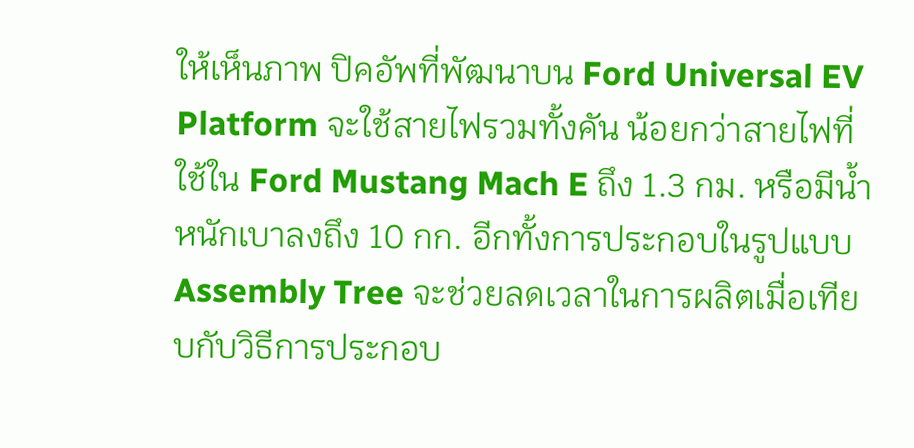ให้เห็นภาพ ปิคอัพที่พัฒนาบน Ford Universal EV Platform จะใช้สายไฟรวมทั้งคัน น้อยกว่าสายไฟที่ใช้ใน Ford Mustang Mach E ถึง 1.3 กม. หรือมีน้ำหนักเบาลงถึง 10 กก. อีกทั้งการประกอบในรูปแบบ Assembly Tree จะช่วยลดเวลาในการผลิตเมื่อเทียบกับวิธีการประกอบ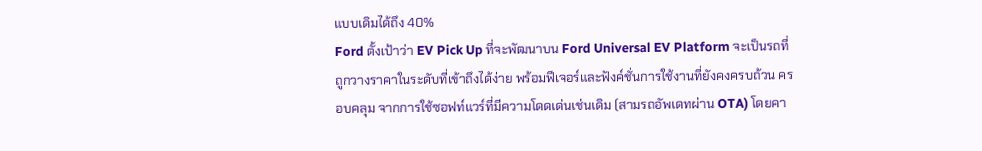แบบเดิมได้ถึง 40%
Ford ตั้งเป้าว่า EV Pick Up ที่จะพัฒนาบน Ford Universal EV Platform จะเป็นรถที่ถูกวางราคาในระดับที่เข้าถึงได้ง่าย พร้อมฟีเจอร์และฟังค์ชั่นการใช้งานที่ยังคงครบถ้วน ครอบคลุม จากการใช้ซอฟท์แวร์ที่มีความโดดเด่นเช่นเดิม (สามรถอัพเดทผ่าน OTA) โดยคา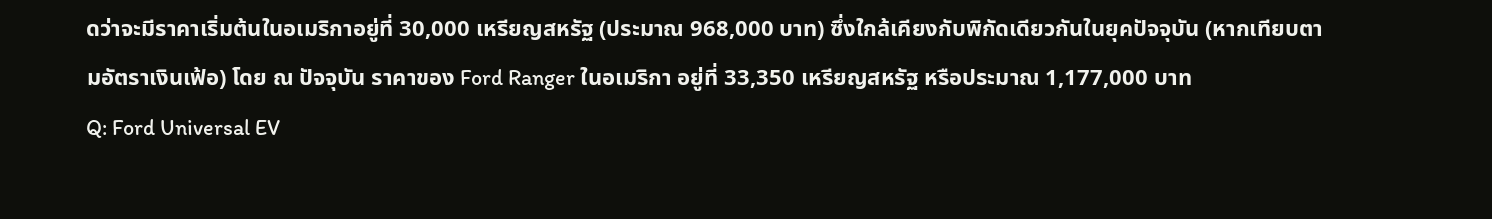ดว่าจะมีราคาเริ่มต้นในอเมริกาอยู่ที่ 30,000 เหรียญสหรัฐ (ประมาณ 968,000 บาท) ซึ่งใกล้เคียงกับพิกัดเดียวกันในยุคปัจจุบัน (หากเทียบตามอัตราเงินเฟ้อ) โดย ณ ปัจจุบัน ราคาของ Ford Ranger ในอเมริกา อยู่ที่ 33,350 เหรียญสหรัฐ หรือประมาณ 1,177,000 บาท
Q: Ford Universal EV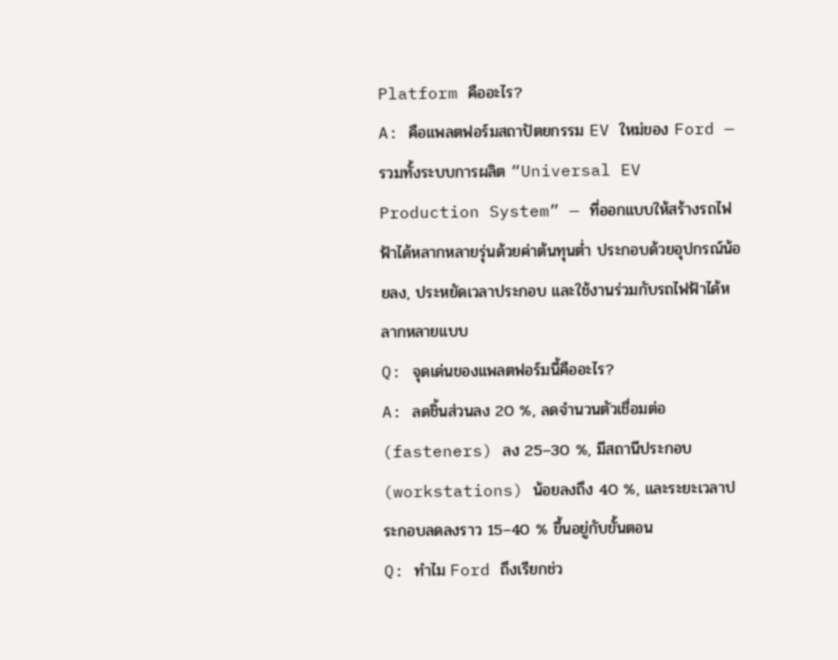Platform คืออะไร?
A: คือแพลตฟอร์มสถาปัตยกรรม EV ใหม่ของ Ford — รวมทั้งระบบการผลิต “Universal EV Production System” — ที่ออกแบบให้สร้างรถไฟฟ้าได้หลากหลายรุ่นด้วยค่าต้นทุนต่ำ ประกอบด้วยอุปกรณ์น้อยลง, ประหยัดเวลาประกอบ และใช้งานร่วมกับรถไฟฟ้าได้หลากหลายแบบ
Q: จุดเด่นของแพลตฟอร์มนี้คืออะไร?
A: ลดชิ้นส่วนลง 20 %, ลดจำนวนตัวเชื่อมต่อ (fasteners) ลง 25–30 %, มีสถานีประกอบ (workstations) น้อยลงถึง 40 %, และระยะเวลาประกอบลดลงราว 15–40 % ขึ้นอยู่กับขั้นตอน
Q: ทำไม Ford ถึงเรียกช่ว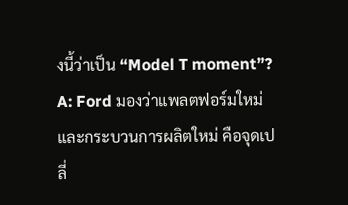งนี้ว่าเป็น “Model T moment”?
A: Ford มองว่าแพลตฟอร์มใหม่และกระบวนการผลิตใหม่ คือจุดเปลี่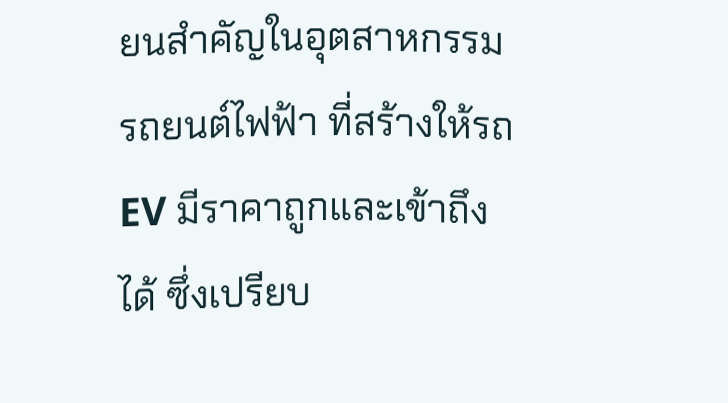ยนสำคัญในอุตสาหกรรมรถยนต์ไฟฟ้า ที่สร้างให้รถ EV มีราคาถูกและเข้าถึงได้ ซึ่งเปรียบ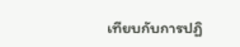เทียบกับการปฏิ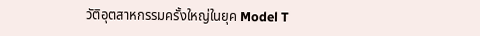วัติอุตสาหกรรมครั้งใหญ่ในยุค Model T